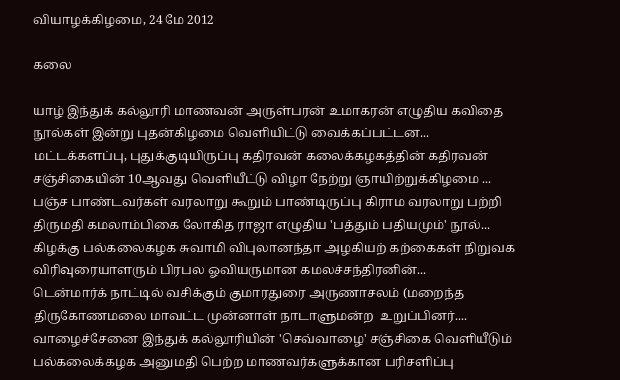வியாழக்கிழமை, 24 மே 2012

கலை

யாழ் இந்துக் கல்லூரி மாணவன் அருள்பரன் உமாகரன் எழுதிய கவிதை நூல்கள் இன்று புதன்கிழமை வெளியிட்டு வைக்கப்பட்டன...
மட்டக்களப்பு, புதுக்குடியிருப்பு கதிரவன் கலைக்கழகத்தின் கதிரவன் சஞ்சிகையின் 10ஆவது வெளியீட்டு விழா நேற்று ஞாயிற்றுக்கிழமை ...
பஞ்ச பாண்டவர்கள் வரலாறு கூறும் பாண்டிருப்பு கிராம வரலாறு பற்றி திருமதி கமலாம்பிகை லோகித ராஜா எழுதிய 'பத்தும் பதியமும்' நூல்...
கிழக்கு பல்கலைகழக சுவாமி விபுலானந்தா அழகியற் கற்கைகள் நிறுவக விரிவுரையாளரும் பிரபல ஓவியருமான கமலச்சந்திரனின்...
டென்மார்க் நாட்டில் வசிக்கும் குமாரதுரை அருணாசலம் (மறைந்த திருகோணமலை மாவட்ட முன்னாள் நாடாளுமன்ற  உறுப்பினர்....
வாழைச்சேனை இந்துக் கல்லூரியின் 'செவ்வாழை' சஞ்சிகை வெளியீடும் பல்கலைக்கழக அனுமதி பெற்ற மாணவர்களுக்கான பரிசளிப்பு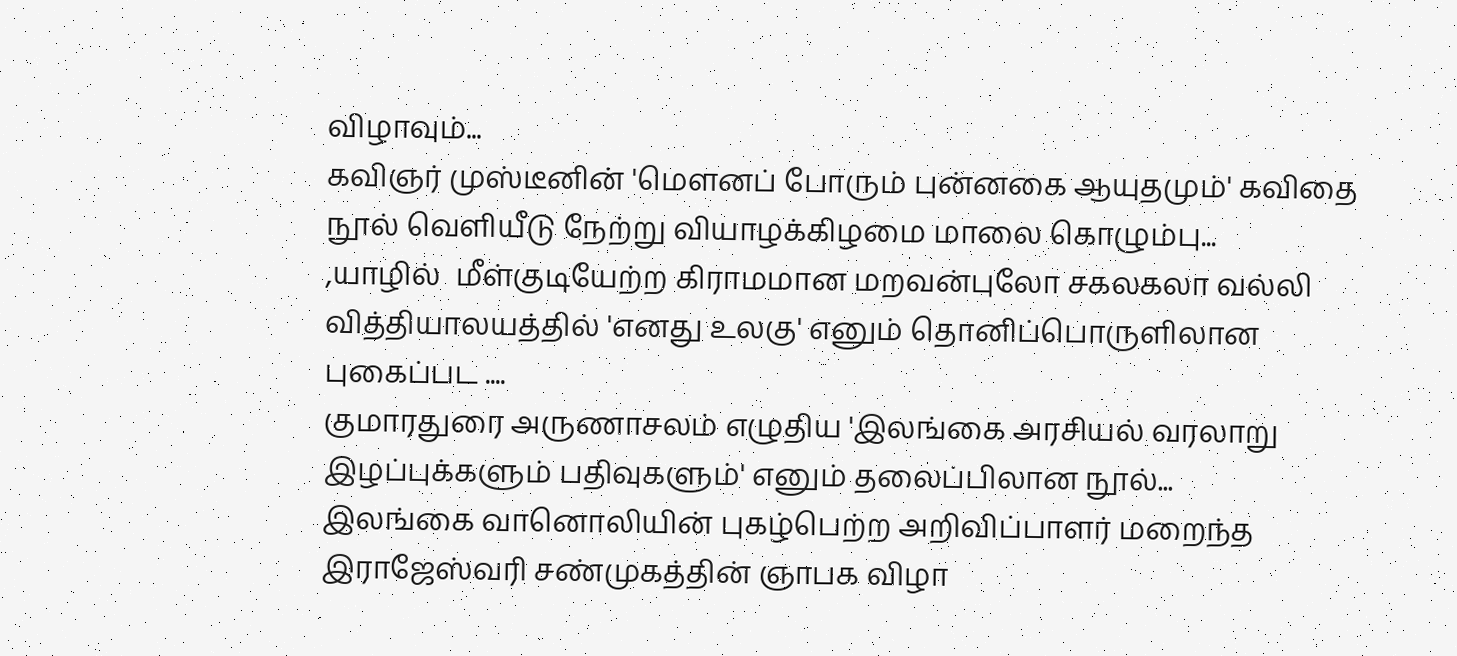விழாவும்...
கவிஞர் முஸ்டீனின் 'மௌனப் போரும் புன்னகை ஆயுதமும்' கவிதை நூல் வெளியீடு நேற்று வியாழக்கிழமை மாலை கொழும்பு...
,யாழில்  மீள்குடியேற்ற கிராமமான மறவன்புலோ சகலகலா வல்லி வித்தியாலயத்தில் 'எனது உலகு' எனும் தொனிப்பொருளிலான புகைப்பட ....
குமாரதுரை அருணாசலம் எழுதிய 'இலங்கை அரசியல் வரலாறு இழப்புக்களும் பதிவுகளும்' எனும் தலைப்பிலான நூல்...
இலங்கை வானொலியின் புகழ்பெற்ற அறிவிப்பாளர் மறைந்த இராஜேஸ்வரி சண்முகத்தின் ஞாபக விழா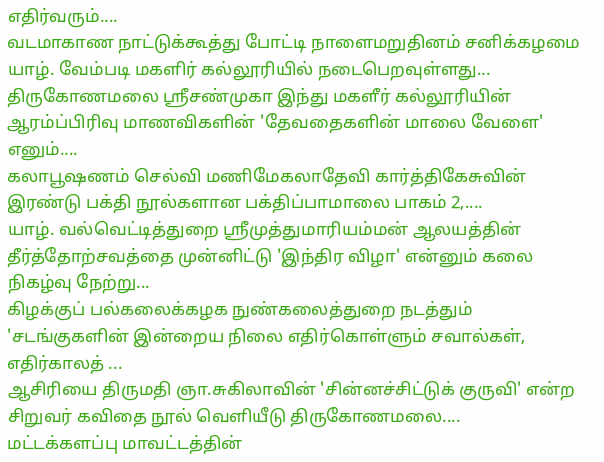எதிர்வரும்....
வடமாகாண நாட்டுக்கூத்து போட்டி நாளைமறுதினம் சனிக்கழமை  யாழ். வேம்படி மகளிர் கல்லூரியில் நடைபெறவுள்ளது...
திருகோணமலை ஸ்ரீசண்முகா இந்து மகளீர் கல்லூரியின் ஆரம்ப்பிரிவு மாணவிகளின் 'தேவதைகளின் மாலை வேளை' எனும்....
கலாபூஷணம் செல்வி மணிமேகலாதேவி கார்த்திகேசுவின் இரண்டு பக்தி நூல்களான பக்திப்பாமாலை பாகம் 2,....
யாழ். வல்வெட்டித்துறை ஸ்ரீமுத்துமாரியம்மன் ஆலயத்தின் தீர்த்தோற்சவத்தை முன்னிட்டு 'இந்திர விழா' என்னும் கலை நிகழ்வு நேற்று...
கிழக்குப் பல்கலைக்கழக நுண்கலைத்துறை நடத்தும் 'சடங்குகளின் இன்றைய நிலை எதிர்கொள்ளும் சவால்கள், எதிர்காலத் ...
ஆசிரியை திருமதி ஞா.சுகிலாவின் 'சின்னச்சிட்டுக் குருவி' என்ற சிறுவர் கவிதை நூல் வெளியீடு திருகோணமலை....
மட்டக்களப்பு மாவட்டத்தின்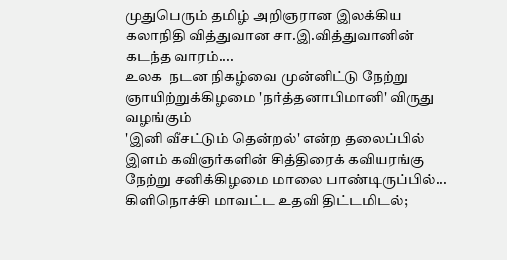முதுபெரும் தமிழ் அறிஞரான இலக்கிய கலாநிதி வித்துவான சா.இ.வித்துவானின் கடந்த வாரம்....
உலக  நடன நிகழ்வை முன்னிட்டு நேற்று ஞாயிற்றுக்கிழமை 'நர்த்தனாபிமானி' விருது வழங்கும்
'இனி வீசட்டும் தென்றல்' என்ற தலைப்பில் இளம் கவிஞர்களின் சித்திரைக் கவியரங்கு நேற்று சனிக்கிழமை மாலை பாண்டிருப்பில்...
கிளிநொச்சி மாவட்ட உதவி திட்டமிடல்;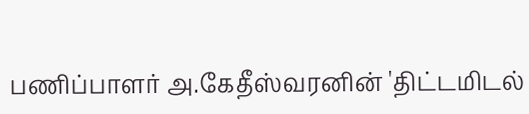பணிப்பாளர் அ.கேதீஸ்வரனின் 'திட்டமிடல்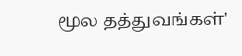மூல தத்துவங்கள்'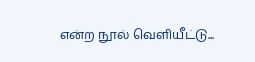என்ற நூல் வெளியீட்டு...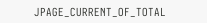JPAGE_CURRENT_OF_TOTAL